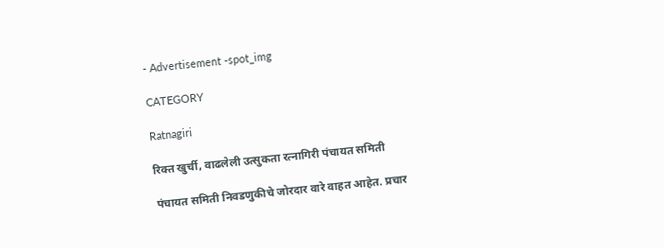- Advertisement -spot_img

CATEGORY

Ratnagiri

रिक्त खुर्ची, वाढलेली उत्सुकता रत्नागिरी पंचायत समिती

पंचायत समिती निवडणुकीचे जोरदार वारे वाहत आहेत. प्रचार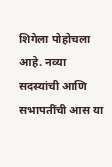शिगेला पोहोचला आहे. नव्या सदस्यांची आणि सभापतींची आस या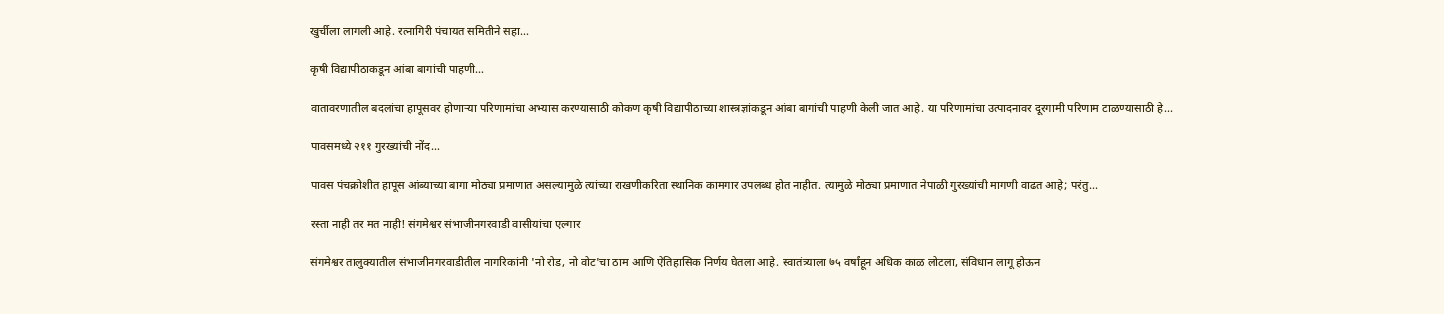खुर्चीला लागली आहे. रत्नागिरी पंचायत समितीने सहा...

कृषी विद्यापीठाकडून आंबा बागांची पाहणी…

वातावरणातील बदलांचा हापूसवर होणाऱ्या परिणामांचा अभ्यास करण्यासाठी कोकण कृषी विद्यापीठाच्या शास्त्रज्ञांकडून आंबा बागांची पाहणी केली जात आहे. या परिणामांचा उत्पादनावर दूरगामी परिणाम टाळण्यासाठी हे...

पावसमध्ये २११ गुरख्यांची नोंद…

पावस पंचक्रोशीत हापूस आंब्याच्या बागा मोठ्या प्रमाणात असल्यामुळे त्यांच्या राखणीकरिता स्थानिक कामगार उपलब्ध होत नाहीत. त्यामुळे मोठ्या प्रमाणात नेपाळी गुरख्यांची मागणी वाढत आहे; परंतु...

रस्ता नाही तर मत नाही! संगमेश्वर संभाजीनगरवाडी वासीयांचा एल्गार

संगमेश्वर तालुक्यातील संभाजीनगरवाडीतील नागरिकांनी 'नो रोड, नो वोट'चा ठाम आणि ऐतिहासिक निर्णय घेतला आहे. स्वातंत्र्याला ७५ वर्षांहून अधिक काळ लोटला, संविधान लागू होऊन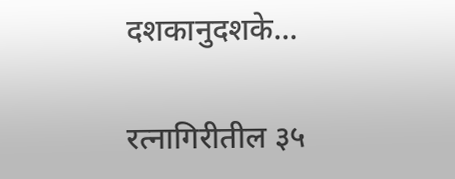दशकानुदशके...

रत्नागिरीतील ३५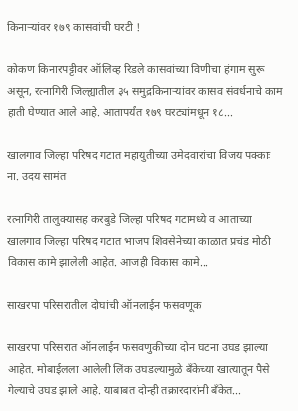किनाऱ्यांवर १७९ कासवांची घरटी !

कोकण किनारपट्टीवर ऑलिव्ह रिडले कासवांच्या विणीचा हंगाम सुरू असून, रत्नागिरी जिल्ह्यातील ३५ समुद्रकिनाऱ्यांवर कासव संवर्धनाचे काम हाती घेण्यात आले आहे. आतापर्यंत १७९ घरट्यांमधून १८...

खालगाव जिल्हा परिषद गटात महायुतीच्या उमेदवारांचा विजय पक्काः ना. उदय सामंत

रत्नागिरी तालुक्यासह करबुडे जिल्हा परिषद गटामध्ये व आताच्या खालगाव जिल्हा परिषद गटात भाजप शिवसेनेच्या काळात प्रचंड मोठी विकास कामे झालेली आहेत. आजही विकास कामे...

साखरपा परिसरातील दोघांची ऑनलाईन फसवणूक

साखरपा परिसरात ऑनलाईन फसवणुकीच्या दोन घटना उघड झाल्या आहेत. मोबाईलला आलेली लिंक उघडल्यामुळे बँकेच्या खात्यातून पैसे गेल्याचे उघड झाले आहे. याबाबत दोन्ही तक्रारदारांनी बँकेत...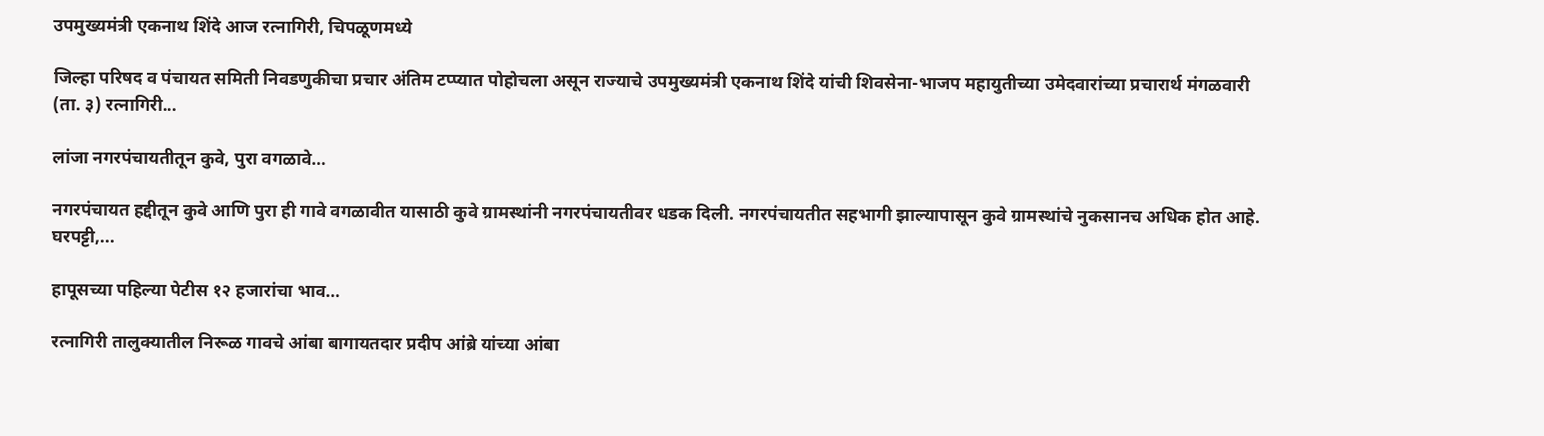उपमुख्यमंत्री एकनाथ शिंदे आज रत्नागिरी, चिपळूणमध्ये

जिल्हा परिषद व पंचायत समिती निवडणुकीचा प्रचार अंतिम टप्प्यात पोहोचला असून राज्याचे उपमुख्यमंत्री एकनाथ शिंदे यांची शिवसेना-भाजप महायुतीच्या उमेदवारांच्या प्रचारार्थ मंगळवारी (ता. ३) रत्नागिरी...

लांजा नगरपंचायतीतून कुवे, पुरा वगळावे…

नगरपंचायत हद्दीतून कुवे आणि पुरा ही गावे वगळावीत यासाठी कुवे ग्रामस्थांनी नगरपंचायतीवर धडक दिली. नगरपंचायतीत सहभागी झाल्यापासून कुवे ग्रामस्थांचे नुकसानच अधिक होत आहे. घरपट्टी,...

हापूसच्या पहिल्या पेटीस १२ हजारांचा भाव…

रत्नागिरी तालुक्यातील निरूळ गावचे आंबा बागायतदार प्रदीप आंब्रे यांच्या आंबा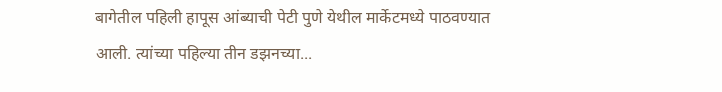बागेतील पहिली हापूस आंब्याची पेटी पुणे येथील मार्केटमध्ये पाठवण्यात आली. त्यांच्या पहिल्या तीन डझनच्या...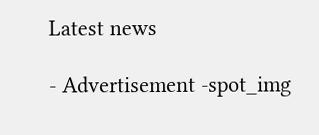Latest news

- Advertisement -spot_img